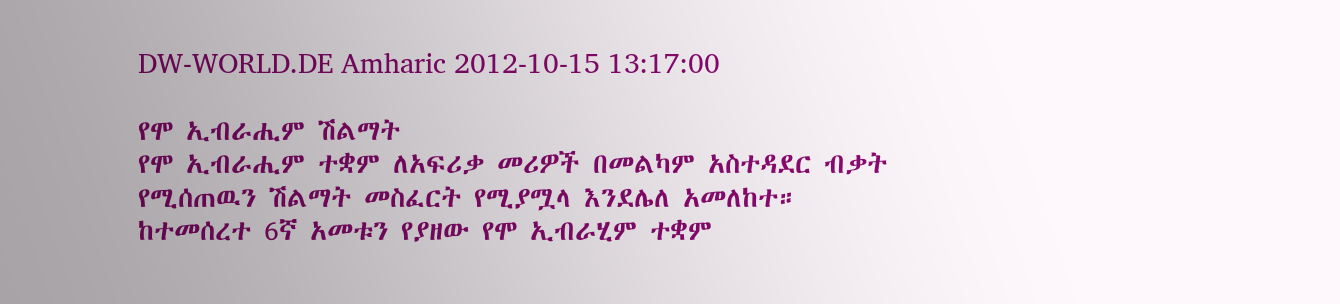DW-WORLD.DE Amharic 2012-10-15 13:17:00

የሞ ኢብራሒም ሽልማት
የሞ ኢብራሒም ተቋም ለአፍሪቃ መሪዎች በመልካም አስተዳደር ብቃት የሚሰጠዉን ሽልማት መስፈርት የሚያሟላ እንደሌለ አመለከተ። ከተመሰረተ 6ኛ አመቱን የያዘው የሞ ኢብራሂም ተቋም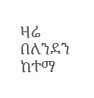ዛሬ በለንደን ከተማ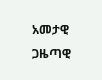አመታዊ ጋዜጣዊ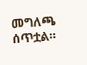መግለጫ ሰጥቷል።